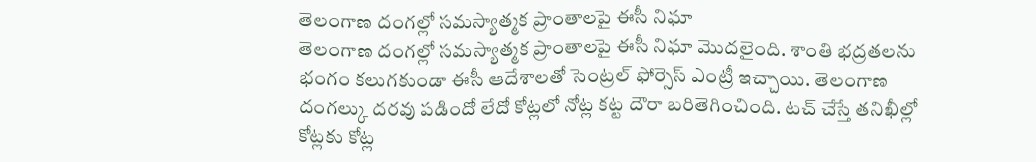తెలంగాణ దంగల్లో సమస్యాత్మక ప్రాంతాలపై ఈసీ నిఘా
తెలంగాణ దంగల్లో సమస్యాత్మక ప్రాంతాలపై ఈసీ నిఘా మొదలైంది. శాంతి భద్రతలను భంగం కలుగకుండా ఈసీ ఆదేశాలతో సెంట్రల్ ఫోర్సెస్ ఎంట్రీ ఇచ్చాయి. తెలంగాణ దంగల్కు దరవు పడిందో లేదో కోట్లలో నోట్ల కట్ట దౌరా బరితెగించింది. టచ్ చేస్తే తనిఖీల్లో కోట్లకు కోట్ల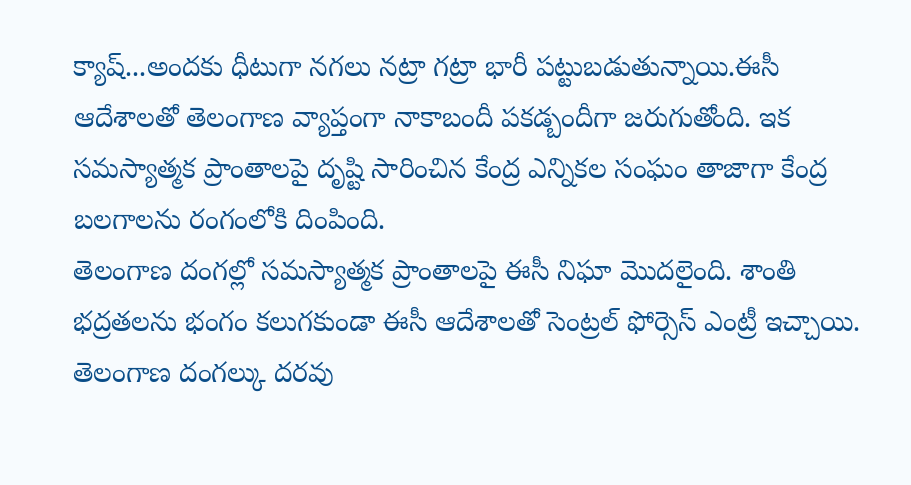క్యాష్...అందకు ధీటుగా నగలు నట్రా గట్రా భారీ పట్టుబడుతున్నాయి.ఈసీ ఆదేశాలతో తెలంగాణ వ్యాప్తంగా నాకాబందీ పకడ్బందీగా జరుగుతోంది. ఇక సమస్యాత్మక ప్రాంతాలపై దృష్టి సారించిన కేంద్ర ఎన్నికల సంఘం తాజాగా కేంద్ర బలగాలను రంగంలోకి దింపింది.
తెలంగాణ దంగల్లో సమస్యాత్మక ప్రాంతాలపై ఈసీ నిఘా మొదలైంది. శాంతి భద్రతలను భంగం కలుగకుండా ఈసీ ఆదేశాలతో సెంట్రల్ ఫోర్సెస్ ఎంట్రీ ఇచ్చాయి. తెలంగాణ దంగల్కు దరవు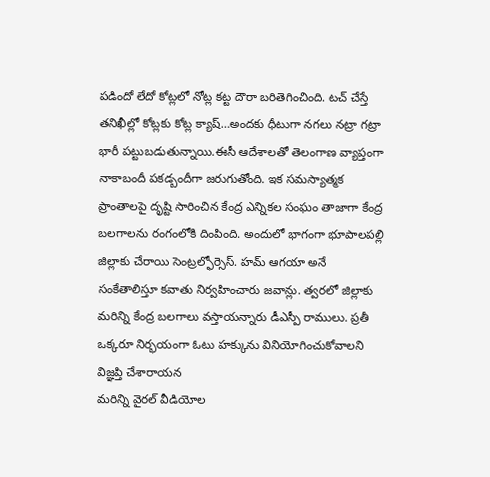పడిందో లేదో కోట్లలో నోట్ల కట్ట దౌరా బరితెగించింది. టచ్ చేస్తే తనిఖీల్లో కోట్లకు కోట్ల క్యాష్…అందకు ధీటుగా నగలు నట్రా గట్రా భారీ పట్టుబడుతున్నాయి.ఈసీ ఆదేశాలతో తెలంగాణ వ్యాప్తంగా నాకాబందీ పకడ్బందీగా జరుగుతోంది. ఇక సమస్యాత్మక ప్రాంతాలపై దృష్టి సారించిన కేంద్ర ఎన్నికల సంఘం తాజాగా కేంద్ర బలగాలను రంగంలోకి దింపింది. అందులో భాగంగా భూపాలపల్లి జిల్లాకు చేరాయి సెంట్రల్ఫోర్సెస్. హమ్ ఆగయా అనే సంకేతాలిస్తూ కవాతు నిర్వహించారు జవాన్లు. త్వరలో జిల్లాకు మరిన్ని కేంద్ర బలగాలు వస్తాయన్నారు డీఎస్పీ రాములు. ప్రతీ ఒక్కరూ నిర్భయంగా ఓటు హక్కును వినియోగించుకోవాలని విజ్ఞప్తి చేశారాయన
మరిన్ని వైరల్ వీడియోల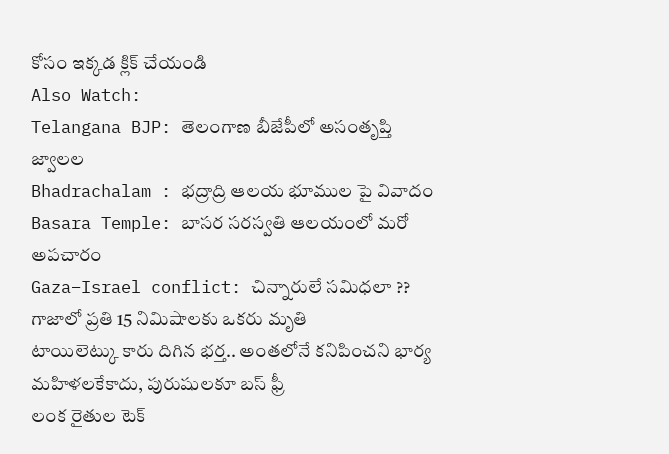కోసం ఇక్కడ క్లిక్ చేయండి
Also Watch:
Telangana BJP: తెలంగాణ బీజేపీలో అసంతృప్తి జ్వాలల
Bhadrachalam : భద్రాద్రి ఆలయ భూముల పై వివాదం
Basara Temple: బాసర సరస్వతి ఆలయంలో మరో అపచారం
Gaza–Israel conflict: చిన్నారులే సమిధలా ?? గాజాలో ప్రతి 15 నిమిషాలకు ఒకరు మృతి
టాయిలెట్కు కారు దిగిన భర్త.. అంతలోనే కనిపించని భార్య
మహిళలకేకాదు, పురుషులకూ బస్ ఫ్రీ
లంక రైతుల టెక్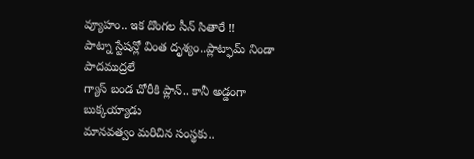వ్యూహం.. ఇక దొంగల సీన్ సితారే !!
పాట్నా స్టేషన్లో వింత దృశ్యం..ప్లాట్ఫామ్ నిండా పాదముద్రలే
గ్యాస్ బండ చోరీకి ప్లాన్.. కానీ అడ్డంగా బుక్కయ్యాడు
మానవత్వం మరిచిన సంస్థకు..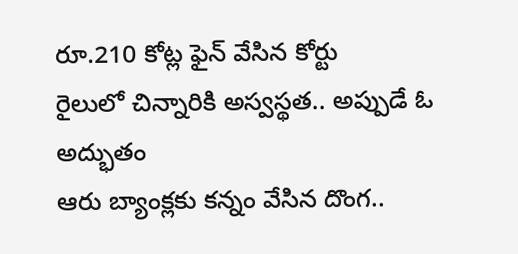రూ.210 కోట్ల ఫైన్ వేసిన కోర్టు
రైలులో చిన్నారికి అస్వస్థత.. అప్పుడే ఓ అద్భుతం
ఆరు బ్యాంక్లకు కన్నం వేసిన దొంగ..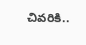చివరికి..